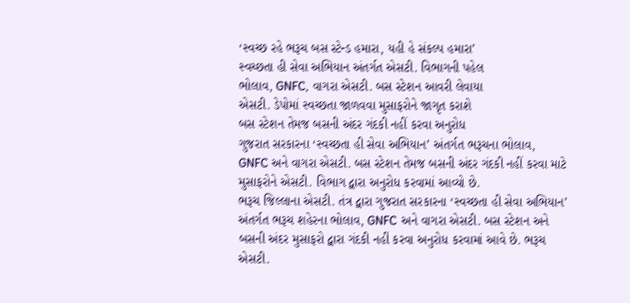‘સ્વચ્છ રહે ભરૂચ બસ સ્ટેન્ડ હમારા, યહી હે સંકલ્પ હમારા’
સ્વચ્છતા હી સેવા અભિયાન અંતર્ગત એસટી. વિભાગની પહેલ
ભોલાવ, GNFC, વાગરા એસટી. બસ સ્ટેશન આવરી લેવાયા
એસટી. ડેપોમાં સ્વચ્છતા જાળવવા મુસાફરોને જાગૃત કરાશે
બસ સ્ટેશન તેમજ બસની અંદર ગંદકી નહીં કરવા અનુરોધ
ગુજરાત સરકારના ‘સ્વચ્છતા હી સેવા અભિયાન’ અંતર્ગત ભરૂચના ભોલાવ, GNFC અને વાગરા એસટી. બસ સ્ટેશન તેમજ બસની અંદર ગંદકી નહીં કરવા માટે મુસાફરોને એસટી. વિભાગ દ્વારા અનુરોધ કરવામાં આવ્યો છે.
ભરૂચ જિલ્લાના એસટી. તંત્ર દ્વારા ગુજરાત સરકારના ‘સ્વચ્છતા હી સેવા અભિયાન’ અંતર્ગત ભરૂચ શહેરના ભોલાવ, GNFC અને વાગરા એસટી. બસ સ્ટેશન અને બસની અંદર મુસાફરો દ્વારા ગંદકી નહીં કરવા અનુરોધ કરવામાં આવે છે. ભરૂચ એસટી.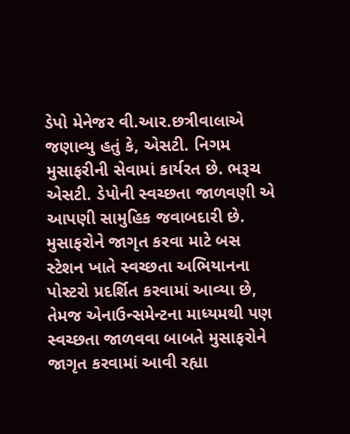ડેપો મેનેજર વી.આર.છત્રીવાલાએ જણાવ્યુ હતું કે, એસટી. નિગમ મુસાફરીની સેવામાં કાર્યરત છે. ભરૂચ એસટી. ડેપોની સ્વચ્છતા જાળવણી એ આપણી સામુહિક જવાબદારી છે. મુસાફરોને જાગૃત કરવા માટે બસ સ્ટેશન ખાતે સ્વચ્છતા અભિયાનના પોસ્ટરો પ્રદર્શિત કરવામાં આવ્યા છે, તેમજ એનાઉન્સમેન્ટના માધ્યમથી પણ સ્વચ્છતા જાળવવા બાબતે મુસાફરોને જાગૃત કરવામાં આવી રહ્યા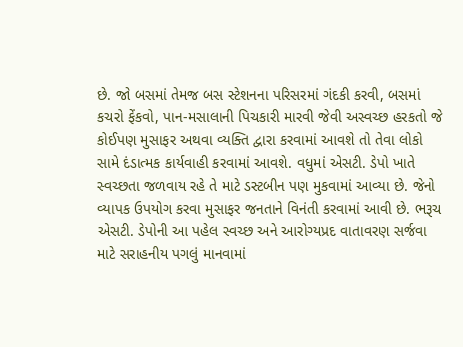છે. જો બસમાં તેમજ બસ સ્ટેશનના પરિસરમાં ગંદકી કરવી, બસમાં કચરો ફેંકવો, પાન-મસાલાની પિચકારી મારવી જેવી અસ્વચ્છ હરકતો જે કોઈપણ મુસાફર અથવા વ્યક્તિ દ્વારા કરવામાં આવશે તો તેવા લોકો સામે દંડાત્મક કાર્યવાહી કરવામાં આવશે. વધુમાં એસટી. ડેપો ખાતે સ્વચ્છતા જળવાય રહે તે માટે ડસ્ટબીન પણ મુકવામાં આવ્યા છે. જેનો વ્યાપક ઉપયોગ કરવા મુસાફર જનતાને વિનંતી કરવામાં આવી છે. ભરૂચ એસટી. ડેપોની આ પહેલ સ્વચ્છ અને આરોગ્યપ્રદ વાતાવરણ સર્જવા માટે સરાહનીય પગલું માનવામાં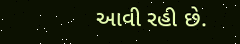આવી રહી છે.